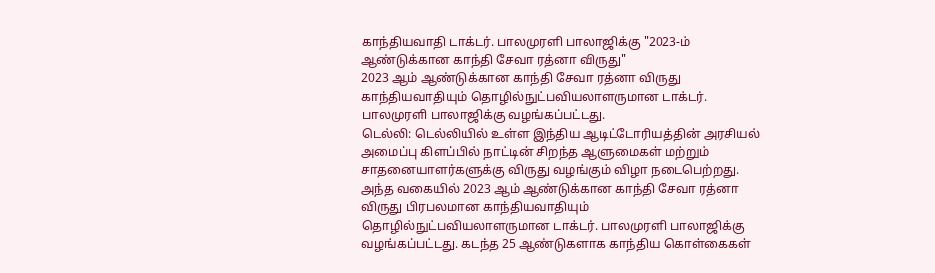காந்தியவாதி டாக்டர். பாலமுரளி பாலாஜிக்கு "2023-ம் ஆண்டுக்கான காந்தி சேவா ரத்னா விருது"
2023 ஆம் ஆண்டுக்கான காந்தி சேவா ரத்னா விருது காந்தியவாதியும் தொழில்நுட்பவியலாளருமான டாக்டர். பாலமுரளி பாலாஜிக்கு வழங்கப்பட்டது.
டெல்லி: டெல்லியில் உள்ள இந்திய ஆடிட்டோரியத்தின் அரசியல் அமைப்பு கிளப்பில் நாட்டின் சிறந்த ஆளுமைகள் மற்றும் சாதனையாளர்களுக்கு விருது வழங்கும் விழா நடைபெற்றது. அந்த வகையில் 2023 ஆம் ஆண்டுக்கான காந்தி சேவா ரத்னா விருது பிரபலமான காந்தியவாதியும் தொழில்நுட்பவியலாளருமான டாக்டர். பாலமுரளி பாலாஜிக்கு வழங்கப்பட்டது. கடந்த 25 ஆண்டுகளாக காந்திய கொள்கைகள்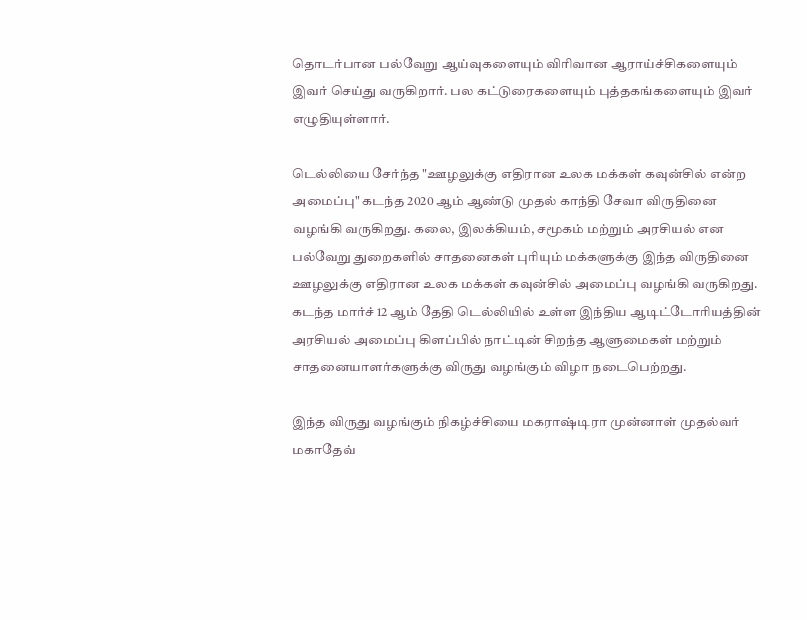தொடர்பான பல்வேறு ஆய்வுகளையும் விரிவான ஆராய்ச்சிகளையும் இவர் செய்து வருகிறார். பல கட்டுரைகளையும் புத்தகங்களையும் இவர் எழுதியுள்ளார்.

டெல்லியை சேர்ந்த "ஊழலுக்கு எதிரான உலக மக்கள் கவுன்சில் என்ற அமைப்பு" கடந்த 2020 ஆம் ஆண்டு முதல் காந்தி சேவா விருதினை வழங்கி வருகிறது. கலை, இலக்கியம், சமூகம் மற்றும் அரசியல் என பல்வேறு துறைகளில் சாதனைகள் புரியும் மக்களுக்கு இந்த விருதினை ஊழலுக்கு எதிரான உலக மக்கள் கவுன்சில் அமைப்பு வழங்கி வருகிறது. கடந்த மார்ச் 12 ஆம் தேதி டெல்லியில் உள்ள இந்திய ஆடிட்டோரியத்தின் அரசியல் அமைப்பு கிளப்பில் நாட்டின் சிறந்த ஆளுமைகள் மற்றும் சாதனையாளர்களுக்கு விருது வழங்கும் விழா நடைபெற்றது.

இந்த விருது வழங்கும் நிகழ்ச்சியை மகராஷ்டிரா முன்னாள் முதல்வர் மகாதேவ்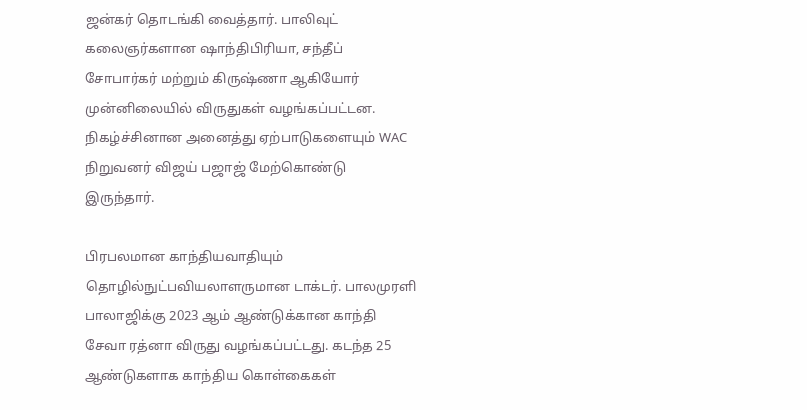ஜன்கர் தொடங்கி வைத்தார். பாலிவுட் கலைஞர்களான ஷாந்திபிரியா, சந்தீப் சோபார்கர் மற்றும் கிருஷ்ணா ஆகியோர் முன்னிலையில் விருதுகள் வழங்கப்பட்டன. நிகழ்ச்சினான அனைத்து ஏற்பாடுகளையும் WAC நிறுவனர் விஜய் பஜாஜ் மேற்கொண்டு இருந்தார்.

பிரபலமான காந்தியவாதியும் தொழில்நுட்பவியலாளருமான டாக்டர். பாலமுரளி பாலாஜிக்கு 2023 ஆம் ஆண்டுக்கான காந்தி சேவா ரத்னா விருது வழங்கப்பட்டது. கடந்த 25 ஆண்டுகளாக காந்திய கொள்கைகள்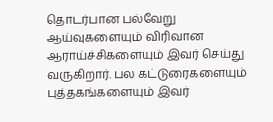தொடர்பான பல்வேறு ஆய்வுகளையும் விரிவான ஆராய்ச்சிகளையும் இவர் செய்து வருகிறார். பல கட்டுரைகளையும் புத்தகங்களையும் இவர்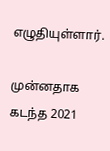எழுதியுள்ளார்.

முன்னதாக கடந்த 2021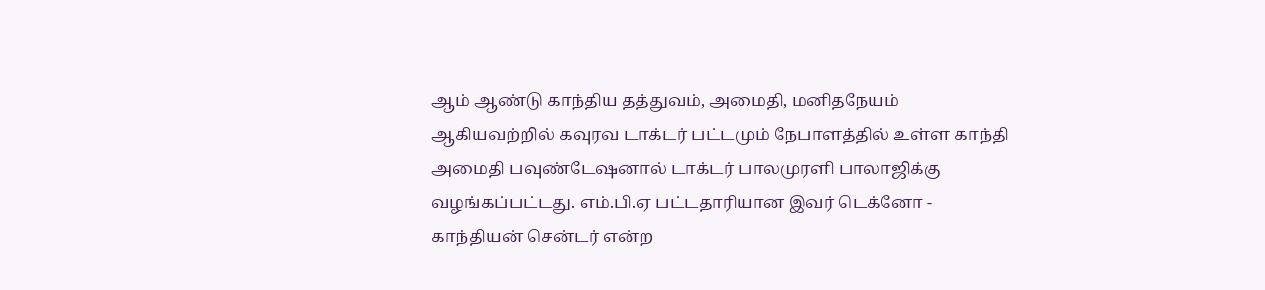ஆம் ஆண்டு காந்திய தத்துவம், அமைதி, மனிதநேயம் ஆகியவற்றில் கவுரவ டாக்டர் பட்டமும் நேபாளத்தில் உள்ள காந்தி அமைதி பவுண்டேஷனால் டாக்டர் பாலமுரளி பாலாஜிக்கு வழங்கப்பட்டது. எம்.பி.ஏ பட்டதாரியான இவர் டெக்னோ - காந்தியன் சென்டர் என்ற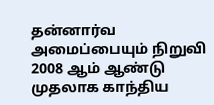தன்னார்வ அமைப்பையும் நிறுவி 2008 ஆம் ஆண்டு முதலாக காந்திய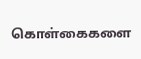கொள்கைகளை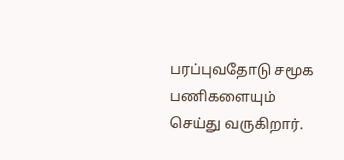பரப்புவதோடு சமூக பணிகளையும் செய்து வருகிறார்.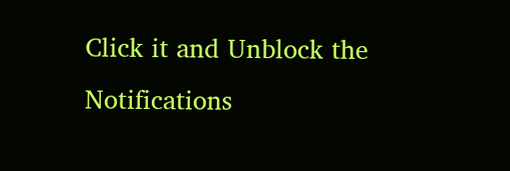Click it and Unblock the Notifications